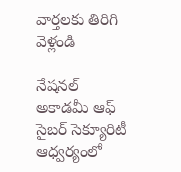వార్తలకు తిరిగి వెళ్లండి

నేషనల్ అకాడమీ ఆఫ్ సైబర్ సెక్యూరిటీ ఆధ్వర్యంలో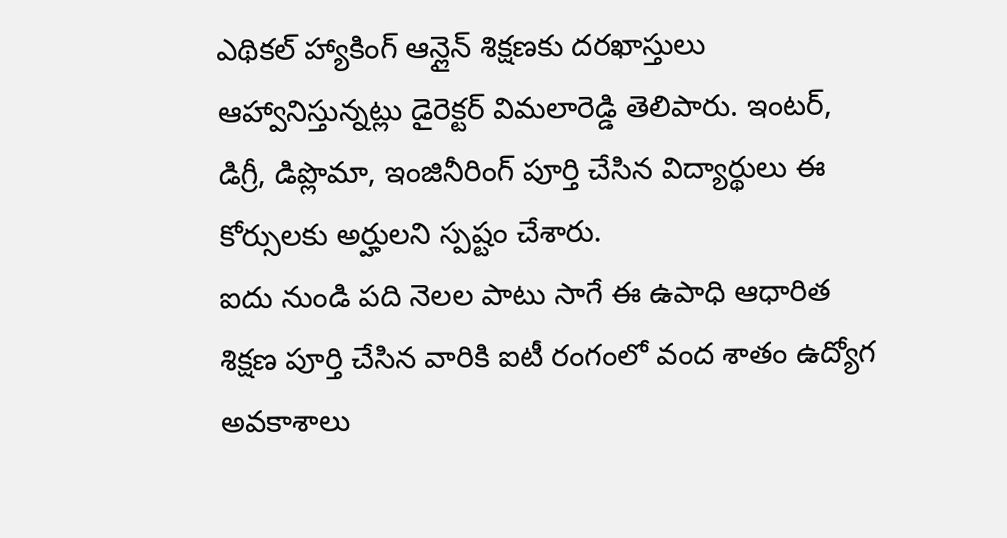ఎథికల్ హ్యాకింగ్ ఆన్లైన్ శిక్షణకు దరఖాస్తులు ఆహ్వానిస్తున్నట్లు డైరెక్టర్ విమలారెడ్డి తెలిపారు. ఇంటర్, డిగ్రీ, డిప్లొమా, ఇంజినీరింగ్ పూర్తి చేసిన విద్యార్థులు ఈ కోర్సులకు అర్హులని స్పష్టం చేశారు.
ఐదు నుండి పది నెలల పాటు సాగే ఈ ఉపాధి ఆధారిత శిక్షణ పూర్తి చేసిన వారికి ఐటీ రంగంలో వంద శాతం ఉద్యోగ అవకాశాలు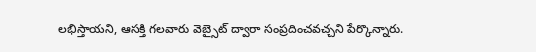లభిస్తాయని, ఆసక్తి గలవారు వెబ్సైట్ ద్వారా సంప్రదించవచ్చని పేర్కొన్నారు.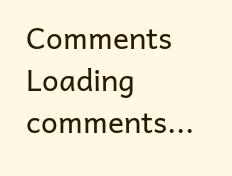Comments
Loading comments...